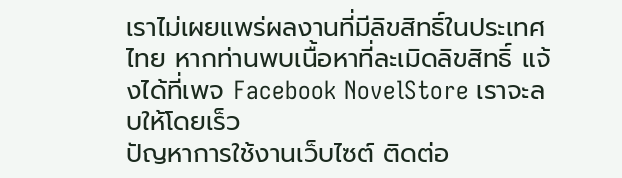เราไม่เผยแพร่ผลงานที่มีลิขสิทธิ์ในประเทศไทย หากท่านพบเนื้อหาที่ละเมิดลิขสิทธิ์ แจ้งได้ที่เพจ Facebook NovelStore เราจะลบให้โดยเร็ว
ปัญหาการใช้งานเว็บไซต์ ติดต่อ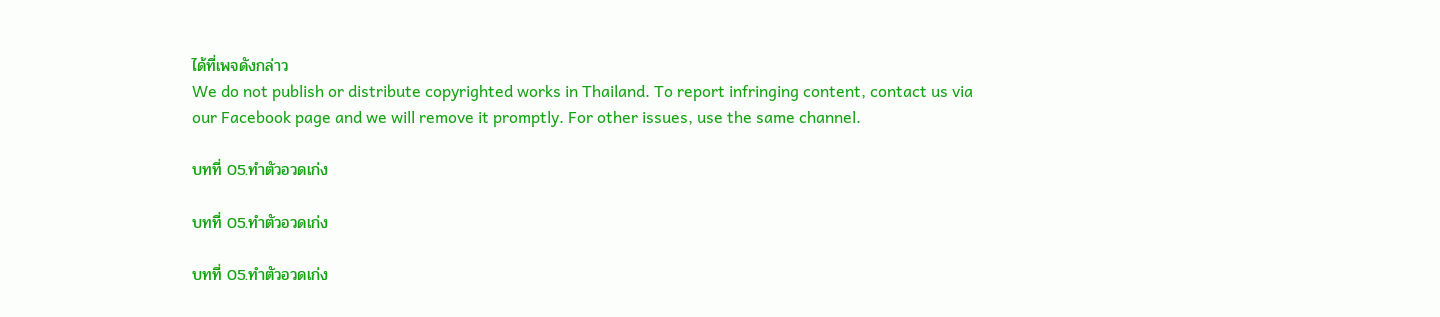ได้ที่เพจดังกล่าว
We do not publish or distribute copyrighted works in Thailand. To report infringing content, contact us via our Facebook page and we will remove it promptly. For other issues, use the same channel.

บทที่ 05.ทำตัวอวดเก่ง

บทที่ 05.ทำตัวอวดเก่ง

บทที่ 05.ทำตัวอวดเก่ง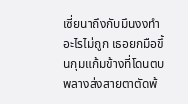เซี่ยนาถึงกับมึนงงทำอะไรไม่ถูก เธอยกมือขึ้นกุมแก้มข้างที่โดนตบ พลางส่งสายตาตัดพ้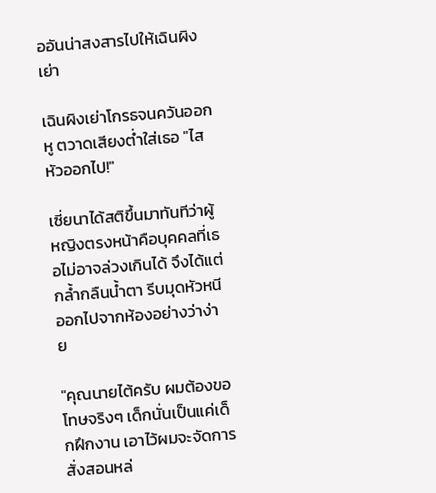ออันน่าสงสารไปให้เฉินผิงเย่า

เฉินผิงเย่าโกรธจนควันออกหู ตวาดเสียงต่ำใส่เธอ "ไสหัวออกไป!"

เซี่ยนาได้สติขึ้นมาทันทีว่าผู้หญิงตรงหน้าคือบุคคลที่เธอไม่อาจล่วงเกินได้ จึงได้แต่กล้ำกลืนน้ำตา รีบมุดหัวหนีออกไปจากห้องอย่างว่าง่าย

"คุณนายไต้ครับ ผมต้องขอโทษจริงๆ เด็กนั่นเป็นแค่เด็กฝึกงาน เอาไว้ผมจะจัดการสั่งสอนหล่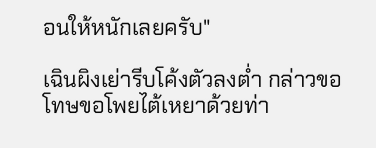อนให้หนักเลยครับ"

เฉินผิงเย่ารีบโค้งตัวลงต่ำ กล่าวขอโทษขอโพยไต้เหยาด้วยท่า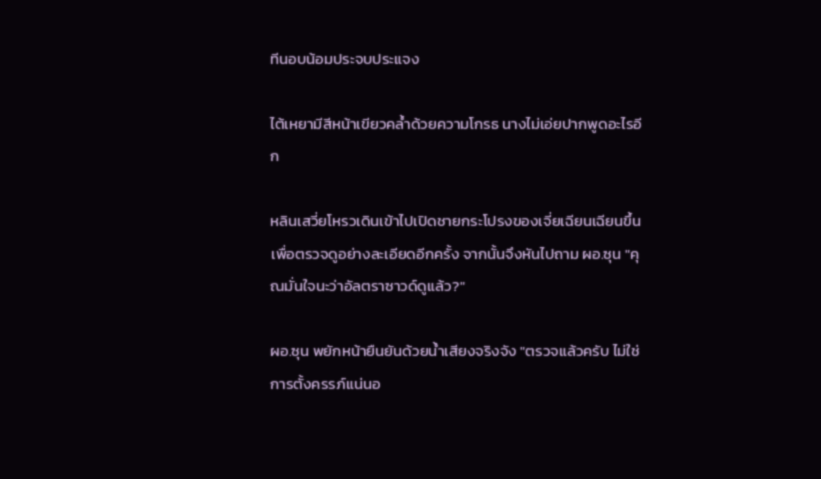ทีนอบน้อมประจบประแจง

ไต้เหยามีสีหน้าเขียวคล้ำด้วยความโกรธ นางไม่เอ่ยปากพูดอะไรอีก

หลินเสวี่ยโหรวเดินเข้าไปเปิดชายกระโปรงของเจี่ยเฉียนเฉียนขึ้นเพื่อตรวจดูอย่างละเอียดอีกครั้ง จากนั้นจึงหันไปถาม ผอ.ซุน "คุณมั่นใจนะว่าอัลตราซาวด์ดูแล้ว?"

ผอ.ซุน พยักหน้ายืนยันด้วยน้ำเสียงจริงจัง "ตรวจแล้วครับ ไม่ใช่การตั้งครรภ์แน่นอ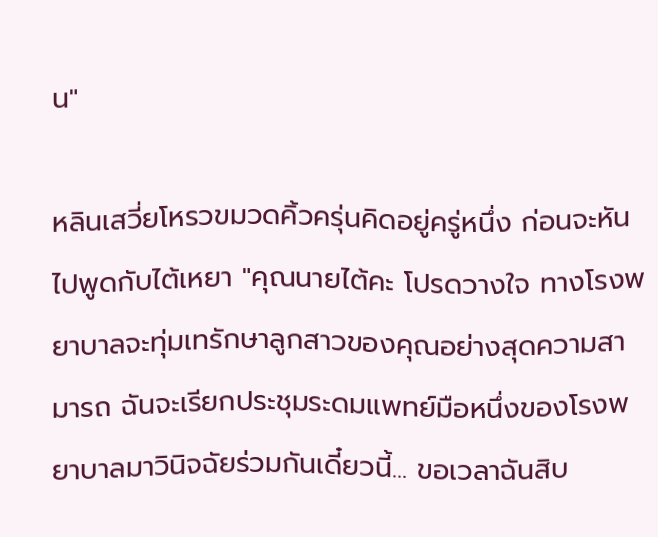น"

หลินเสวี่ยโหรวขมวดคิ้วครุ่นคิดอยู่ครู่หนึ่ง ก่อนจะหันไปพูดกับไต้เหยา "คุณนายไต้คะ โปรดวางใจ ทางโรงพยาบาลจะทุ่มเทรักษาลูกสาวของคุณอย่างสุดความสามารถ ฉันจะเรียกประชุมระดมแพทย์มือหนึ่งของโรงพยาบาลมาวินิจฉัยร่วมกันเดี๋ยวนี้... ขอเวลาฉันสิบ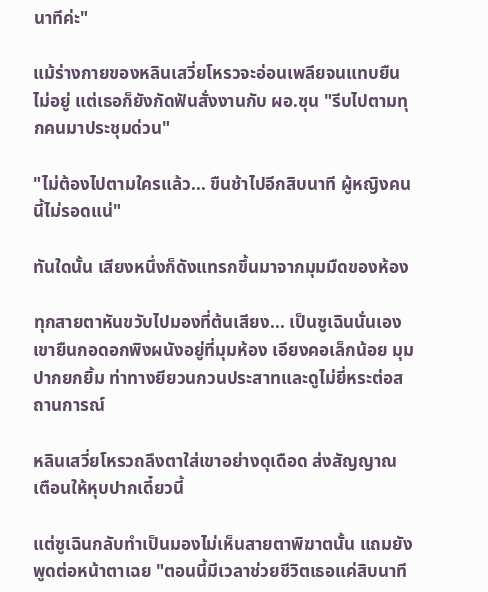นาทีค่ะ"

แม้ร่างกายของหลินเสวี่ยโหรวจะอ่อนเพลียจนแทบยืนไม่อยู่ แต่เธอก็ยังกัดฟันสั่งงานกับ ผอ.ซุน "รีบไปตามทุกคนมาประชุมด่วน"

"ไม่ต้องไปตามใครแล้ว... ขืนช้าไปอีกสิบนาที ผู้หญิงคนนี้ไม่รอดแน่"

ทันใดนั้น เสียงหนึ่งก็ดังแทรกขึ้นมาจากมุมมืดของห้อง

ทุกสายตาหันขวับไปมองที่ต้นเสียง... เป็นซูเฉินนั่นเอง เขายืนกอดอกพิงผนังอยู่ที่มุมห้อง เอียงคอเล็กน้อย มุมปากยกยิ้ม ท่าทางยียวนกวนประสาทและดูไม่ยี่หระต่อสถานการณ์

หลินเสวี่ยโหรวถลึงตาใส่เขาอย่างดุเดือด ส่งสัญญาณเตือนให้หุบปากเดี๋ยวนี้

แต่ซูเฉินกลับทำเป็นมองไม่เห็นสายตาพิฆาตนั้น แถมยังพูดต่อหน้าตาเฉย "ตอนนี้มีเวลาช่วยชีวิตเธอแค่สิบนาที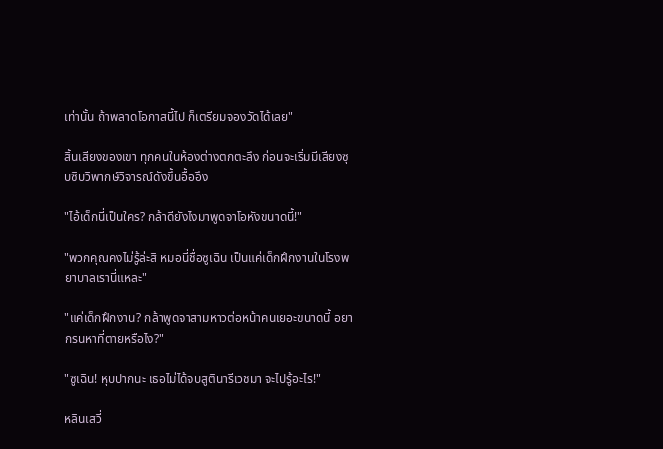เท่านั้น ถ้าพลาดโอกาสนี้ไป ก็เตรียมจองวัดได้เลย"

สิ้นเสียงของเขา ทุกคนในห้องต่างตกตะลึง ก่อนจะเริ่มมีเสียงซุบซิบวิพากษ์วิจารณ์ดังขึ้นอื้ออึง

"ไอ้เด็กนี่เป็นใคร? กล้าดียังไงมาพูดจาโอหังขนาดนี้!"

"พวกคุณคงไม่รู้ล่ะสิ หมอนี่ชื่อซูเฉิน เป็นแค่เด็กฝึกงานในโรงพยาบาลเรานี่แหละ"

"แค่เด็กฝึกงาน? กล้าพูดจาสามหาวต่อหน้าคนเยอะขนาดนี้ อยากรนหาที่ตายหรือไง?"

"ซูเฉิน! หุบปากนะ เธอไม่ได้จบสูตินารีเวชมา จะไปรู้อะไร!"

หลินเสวี่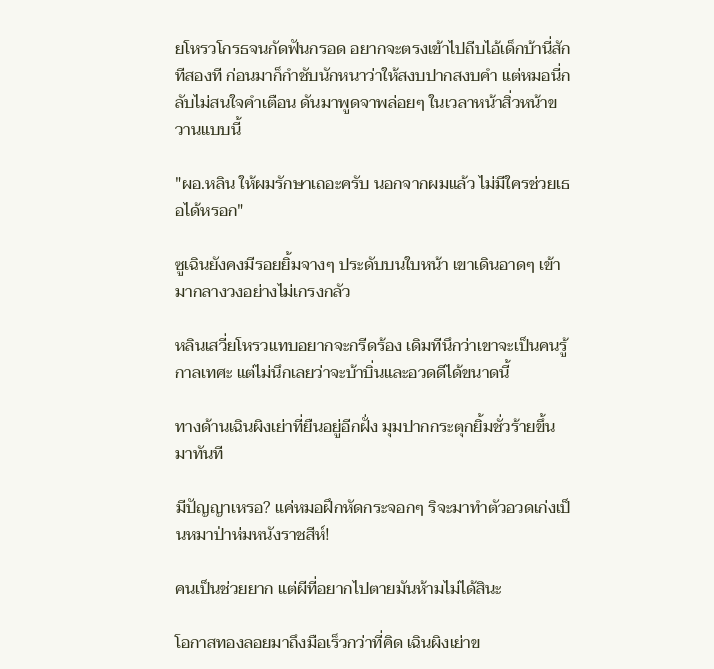ยโหรวโกรธจนกัดฟันกรอด อยากจะตรงเข้าไปถีบไอ้เด็กบ้านี่สักทีสองที ก่อนมาก็กำชับนักหนาว่าให้สงบปากสงบคำ แต่หมอนี่กลับไม่สนใจคำเตือน ดันมาพูดจาพล่อยๆ ในเวลาหน้าสิ่วหน้าขวานแบบนี้

"ผอ.หลิน ให้ผมรักษาเถอะครับ นอกจากผมแล้ว ไม่มีใครช่วยเธอได้หรอก"

ซูเฉินยังคงมีรอยยิ้มจางๆ ประดับบนใบหน้า เขาเดินอาดๆ เข้ามากลางวงอย่างไม่เกรงกลัว

หลินเสวี่ยโหรวแทบอยากจะกรีดร้อง เดิมทีนึกว่าเขาจะเป็นคนรู้กาลเทศะ แต่ไม่นึกเลยว่าจะบ้าบิ่นและอวดดีได้ขนาดนี้

ทางด้านเฉินผิงเย่าที่ยืนอยู่อีกฝั่ง มุมปากกระตุกยิ้มชั่วร้ายขึ้นมาทันที

มีปัญญาเหรอ? แค่หมอฝึกหัดกระจอกๆ ริจะมาทำตัวอวดเก่งเป็นหมาป่าห่มหนังราชสีห์!

คนเป็นช่วยยาก แต่ผีที่อยากไปตายมันห้ามไม่ได้สินะ

โอกาสทองลอยมาถึงมือเร็วกว่าที่คิด เฉินผิงเย่าข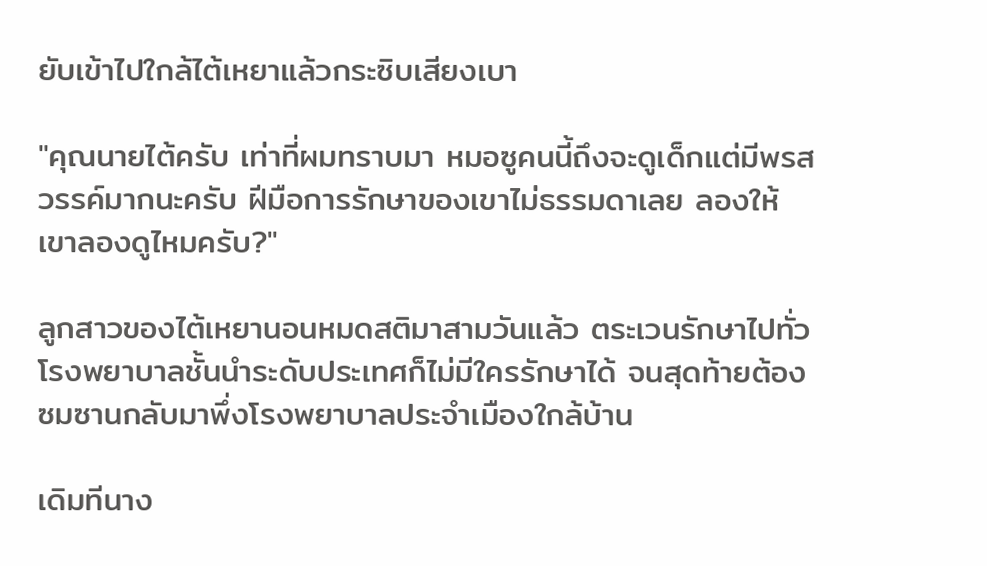ยับเข้าไปใกล้ไต้เหยาแล้วกระซิบเสียงเบา

"คุณนายไต้ครับ เท่าที่ผมทราบมา หมอซูคนนี้ถึงจะดูเด็กแต่มีพรสวรรค์มากนะครับ ฝีมือการรักษาของเขาไม่ธรรมดาเลย ลองให้เขาลองดูไหมครับ?"

ลูกสาวของไต้เหยานอนหมดสติมาสามวันแล้ว ตระเวนรักษาไปทั่วโรงพยาบาลชั้นนำระดับประเทศก็ไม่มีใครรักษาได้ จนสุดท้ายต้องซมซานกลับมาพึ่งโรงพยาบาลประจำเมืองใกล้บ้าน

เดิมทีนาง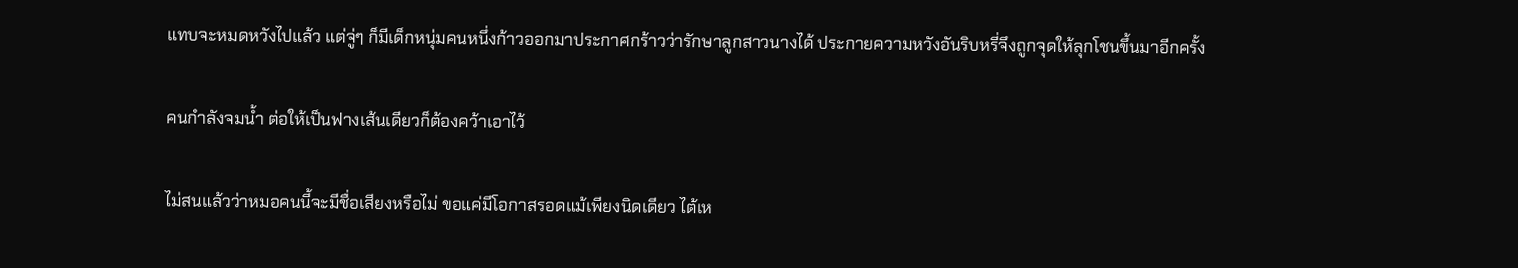แทบจะหมดหวังไปแล้ว แต่จู่ๆ ก็มีเด็กหนุ่มคนหนึ่งก้าวออกมาประกาศกร้าวว่ารักษาลูกสาวนางได้ ประกายความหวังอันริบหรี่จึงถูกจุดให้ลุกโชนขึ้นมาอีกครั้ง

คนกำลังจมน้ำ ต่อให้เป็นฟางเส้นเดียวก็ต้องคว้าเอาไว้

ไม่สนแล้วว่าหมอคนนี้จะมีชื่อเสียงหรือไม่ ขอแค่มีโอกาสรอดแม้เพียงนิดเดียว ไต้เห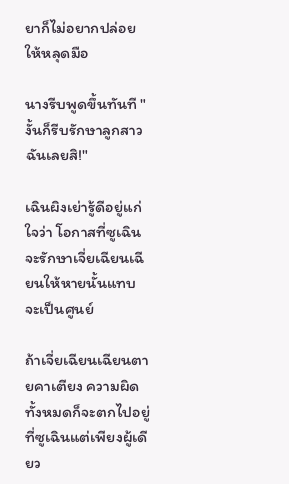ยาก็ไม่อยากปล่อยให้หลุดมือ

นางรีบพูดขึ้นทันที "งั้นก็รีบรักษาลูกสาวฉันเลยสิ!"

เฉินผิงเย่ารู้ดีอยู่แก่ใจว่า โอกาสที่ซูเฉินจะรักษาเจี่ยเฉียนเฉียนให้หายนั้นแทบจะเป็นศูนย์

ถ้าเจี่ยเฉียนเฉียนตายคาเตียง ความผิดทั้งหมดก็จะตกไปอยู่ที่ซูเฉินแต่เพียงผู้เดียว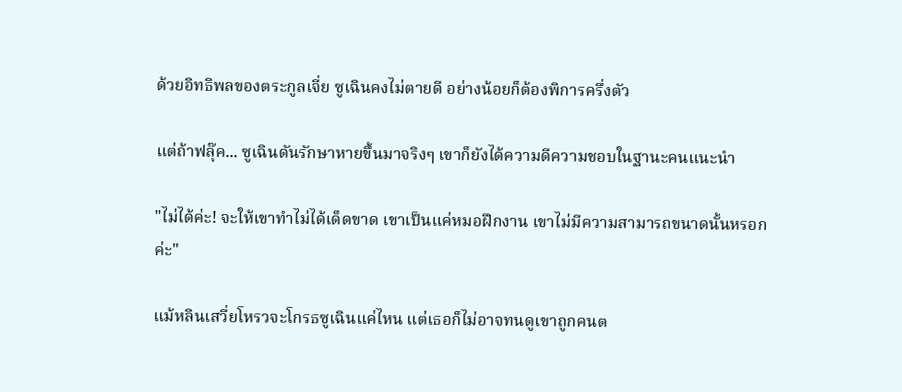ด้วยอิทธิพลของตระกูลเจี่ย ซูเฉินคงไม่ตายดี อย่างน้อยก็ต้องพิการครึ่งตัว

แต่ถ้าฟลุ๊ค... ซูเฉินดันรักษาหายขึ้นมาจริงๆ เขาก็ยังได้ความดีความชอบในฐานะคนแนะนำ

"ไม่ได้ค่ะ! จะให้เขาทำไม่ได้เด็ดขาด เขาเป็นแค่หมอฝึกงาน เขาไม่มีความสามารถขนาดนั้นหรอกค่ะ"

แม้หลินเสวี่ยโหรวจะโกรธซูเฉินแค่ไหน แต่เธอก็ไม่อาจทนดูเขาถูกคนต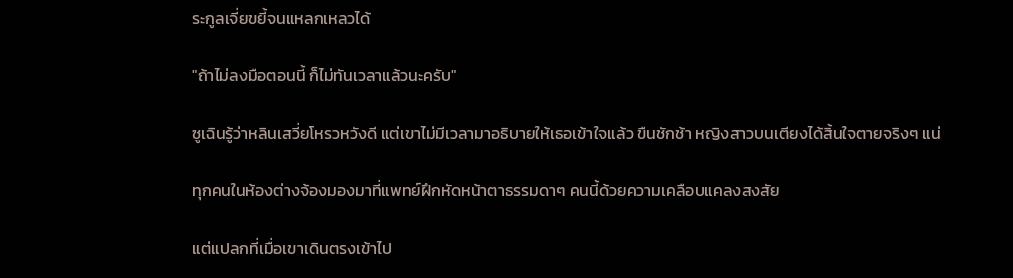ระกูลเจี่ยขยี้จนแหลกเหลวได้

"ถ้าไม่ลงมือตอนนี้ ก็ไม่ทันเวลาแล้วนะครับ"

ซูเฉินรู้ว่าหลินเสวี่ยโหรวหวังดี แต่เขาไม่มีเวลามาอธิบายให้เธอเข้าใจแล้ว ขืนชักช้า หญิงสาวบนเตียงได้สิ้นใจตายจริงๆ แน่

ทุกคนในห้องต่างจ้องมองมาที่แพทย์ฝึกหัดหน้าตาธรรมดาๆ คนนี้ด้วยความเคลือบแคลงสงสัย

แต่แปลกที่เมื่อเขาเดินตรงเข้าไป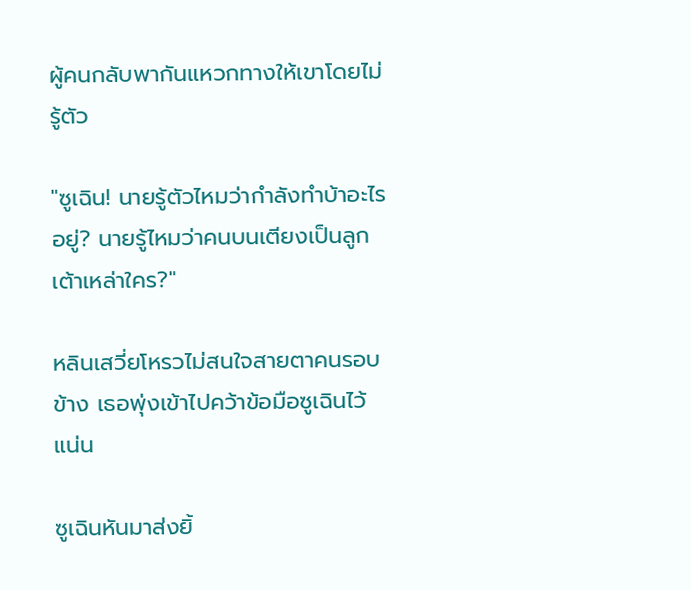ผู้คนกลับพากันแหวกทางให้เขาโดยไม่รู้ตัว

"ซูเฉิน! นายรู้ตัวไหมว่ากำลังทำบ้าอะไรอยู่? นายรู้ไหมว่าคนบนเตียงเป็นลูกเต้าเหล่าใคร?"

หลินเสวี่ยโหรวไม่สนใจสายตาคนรอบข้าง เธอพุ่งเข้าไปคว้าข้อมือซูเฉินไว้แน่น

ซูเฉินหันมาส่งยิ้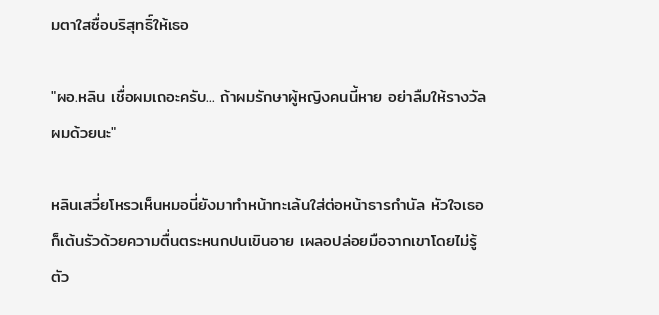มตาใสซื่อบริสุทธิ์ให้เธอ

"ผอ.หลิน เชื่อผมเถอะครับ... ถ้าผมรักษาผู้หญิงคนนี้หาย อย่าลืมให้รางวัลผมด้วยนะ"

หลินเสวี่ยโหรวเห็นหมอนี่ยังมาทำหน้าทะเล้นใส่ต่อหน้าธารกำนัล หัวใจเธอก็เต้นรัวด้วยความตื่นตระหนกปนเขินอาย เผลอปล่อยมือจากเขาโดยไม่รู้ตัว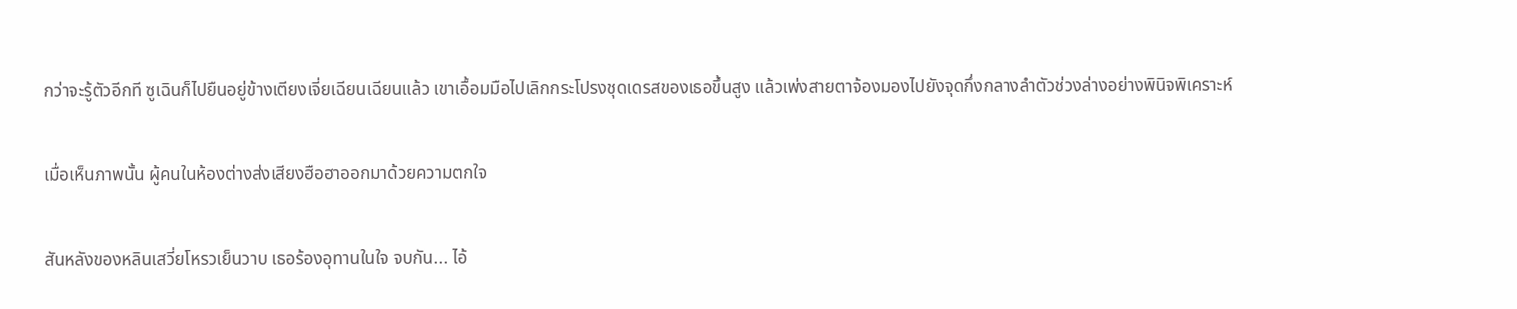กว่าจะรู้ตัวอีกที ซูเฉินก็ไปยืนอยู่ข้างเตียงเจี่ยเฉียนเฉียนแล้ว เขาเอื้อมมือไปเลิกกระโปรงชุดเดรสของเธอขึ้นสูง แล้วเพ่งสายตาจ้องมองไปยังจุดกึ่งกลางลำตัวช่วงล่างอย่างพินิจพิเคราะห์

เมื่อเห็นภาพนั้น ผู้คนในห้องต่างส่งเสียงฮือฮาออกมาด้วยความตกใจ

สันหลังของหลินเสวี่ยโหรวเย็นวาบ เธอร้องอุทานในใจ จบกัน... ไอ้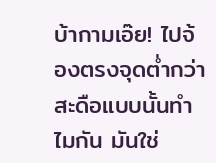บ้ากามเอ๊ย! ไปจ้องตรงจุดต่ำกว่าสะดือแบบนั้นทำไมกัน มันใช่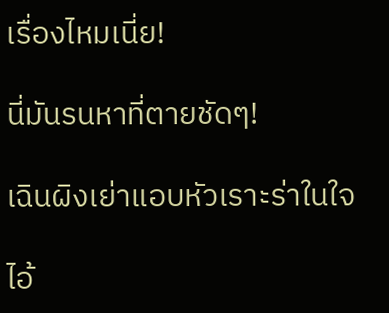เรื่องไหมเนี่ย!

นี่มันรนหาที่ตายชัดๆ!

เฉินผิงเย่าแอบหัวเราะร่าในใจ

ไอ้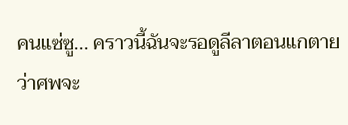คนแซ่ซู... คราวนี้ฉันจะรอดูลีลาตอนแกตาย ว่าศพจะ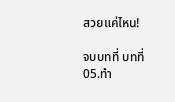สวยแค่ไหน!

จบบทที่ บทที่ 05.ทำ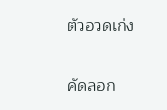ตัวอวดเก่ง

คัดลอก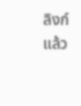ลิงก์แล้ว